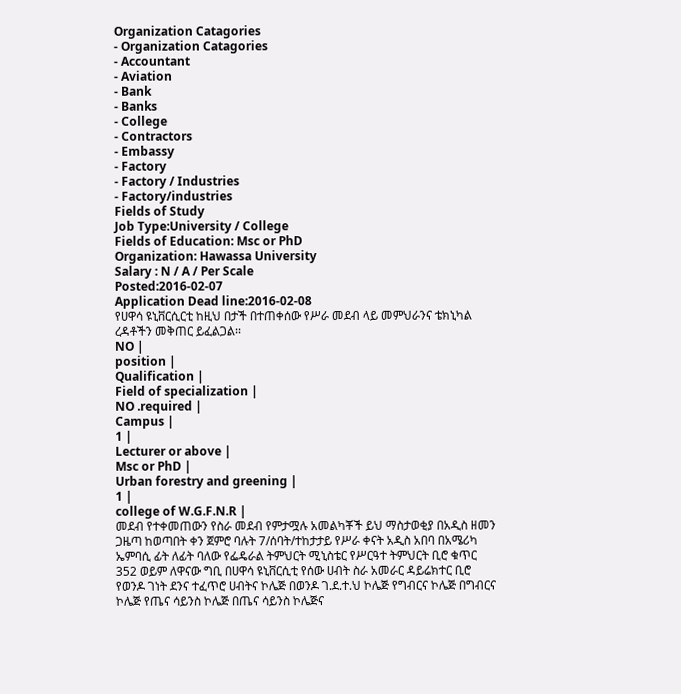Organization Catagories
- Organization Catagories
- Accountant
- Aviation
- Bank
- Banks
- College
- Contractors
- Embassy
- Factory
- Factory / Industries
- Factory/industries
Fields of Study
Job Type:University / College
Fields of Education: Msc or PhD
Organization: Hawassa University
Salary : N / A / Per Scale
Posted:2016-02-07
Application Dead line:2016-02-08
የሀዋሳ ዩኒቨርሲርቲ ከዚህ በታች በተጠቀሰው የሥራ መደብ ላይ መምህራንና ቴክኒካል ረዳቶችን መቅጠር ይፈልጋል፡፡
NO |
position |
Qualification |
Field of specialization |
NO .required |
Campus |
1 |
Lecturer or above |
Msc or PhD |
Urban forestry and greening |
1 |
college of W.G.F.N.R |
መደብ የተቀመጠውን የስራ መደብ የምታሟሉ አመልካቾች ይህ ማስታወቂያ በአዲስ ዘመን ጋዜጣ ከወጣበት ቀን ጀምሮ ባሉት 7/ሰባት/ተከታታይ የሥራ ቀናት አዲስ አበባ በአሜሪካ ኤምባሲ ፊት ለፊት ባለው የፌዴራል ትምህርት ሚኒስቴር የሥርዓተ ትምህርት ቢሮ ቁጥር 352 ወይም ለዋናው ግቢ በሀዋሳ ዩኒቨርሲቲ የሰው ሀብት ስራ አመራር ዳይሬክተር ቢሮ የወንዶ ገነት ደንና ተፈጥሮ ሀብትና ኮሌጅ በወንዶ ገ.ደ.ተ.ህ ኮሌጅ የግብርና ኮሌጅ በግብርና ኮሌጅ የጤና ሳይንስ ኮሌጅ በጤና ሳይንስ ኮሌጅና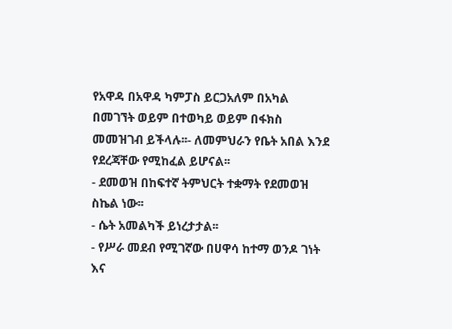የአዋዳ በአዋዳ ካምፓስ ይርጋአለም በአካል በመገኘት ወይም በተወካይ ወይም በፋክስ መመዝገብ ይችላሉ፡፡- ለመምህራን የቤት አበል እንደ የደረጃቸው የሚከፈል ይሆናል፡፡
- ደመወዝ በከፍተኛ ትምህርት ተቋማት የደመወዝ ስኬል ነው፡፡
- ሴት አመልካች ይነረታታል፡፡
- የሥራ መደብ የሚገኛው በሀዋሳ ከተማ ወንዶ ገነት እና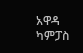አዋዳ ካምፓስ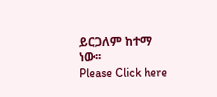ይርጋለም ከተማ ነው፡፡
Please Click here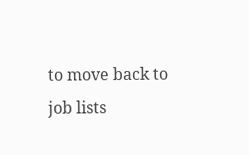to move back to job lists